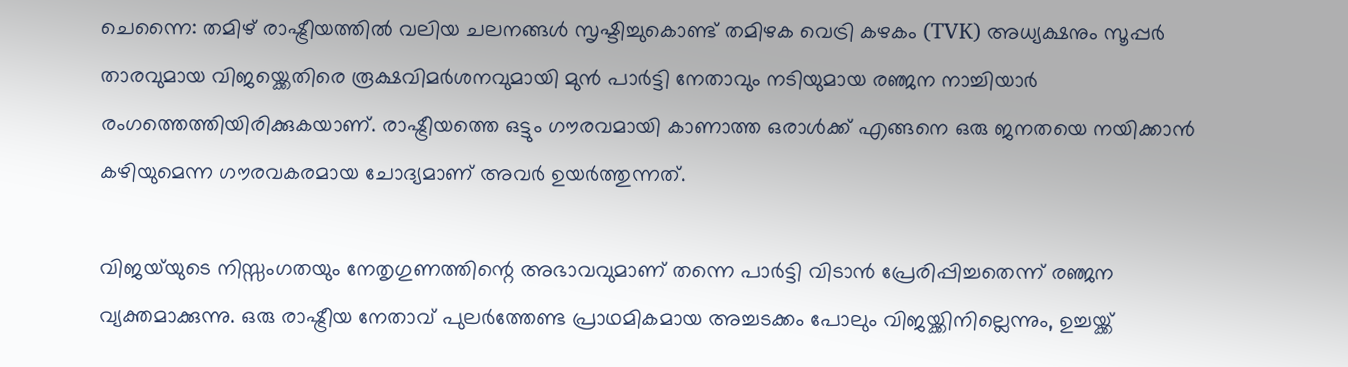ചെന്നൈ: തമിഴ് രാഷ്ട്രീയത്തിൽ വലിയ ചലനങ്ങൾ സൃഷ്ടിച്ചുകൊണ്ട് തമിഴക വെട്രി കഴകം (TVK) അധ്യക്ഷനും സൂപ്പർ താരവുമായ വിജയ്ക്കെതിരെ രൂക്ഷവിമർശനവുമായി മുൻ പാർട്ടി നേതാവും നടിയുമായ രഞ്ജന നാച്ചിയാർ രംഗത്തെത്തിയിരിക്കുകയാണ്. രാഷ്ട്രീയത്തെ ഒട്ടും ഗൗരവമായി കാണാത്ത ഒരാൾക്ക് എങ്ങനെ ഒരു ജനതയെ നയിക്കാൻ കഴിയുമെന്ന ഗൗരവകരമായ ചോദ്യമാണ് അവർ ഉയർത്തുന്നത്.

വിജയ്‍യുടെ നിസ്സംഗതയും നേതൃഗുണത്തിന്റെ അഭാവവുമാണ് തന്നെ പാർട്ടി വിടാൻ പ്രേരിപ്പിച്ചതെന്ന് രഞ്ജന വ്യക്തമാക്കുന്നു. ഒരു രാഷ്ട്രീയ നേതാവ് പുലർത്തേണ്ട പ്രാഥമികമായ അച്ചടക്കം പോലും വിജയ്ക്കിനില്ലെന്നും, ഉച്ചയ്ക്ക്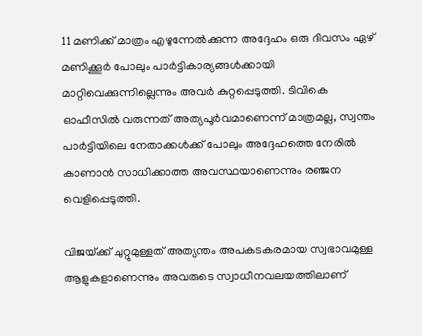11 മണിക്ക് മാത്രം എഴുന്നേൽക്കുന്ന അദ്ദേഹം ഒരു ദിവസം ഏഴ് മണിക്കൂർ പോലും പാർട്ടികാര്യങ്ങൾക്കായി മാറ്റിവെക്കുന്നില്ലെന്നും അവർ കുറ്റപ്പെടുത്തി. ടിവികെ ഓഫീസിൽ വരുന്നത് അത്യപൂർവമാണെന്ന് മാത്രമല്ല, സ്വന്തം പാർട്ടിയിലെ നേതാക്കൾക്ക് പോലും അദ്ദേഹത്തെ നേരിൽ കാണാൻ സാധിക്കാത്ത അവസ്ഥയാണെന്നും രഞ്ജന വെളിപ്പെടുത്തി.

വിജയ്‌ക്ക് ചുറ്റുമുള്ളത് അത്യന്തം അപകടകരമായ സ്വഭാവമുള്ള ആളുകളാണെന്നും അവരുടെ സ്വാധീനവലയത്തിലാണ്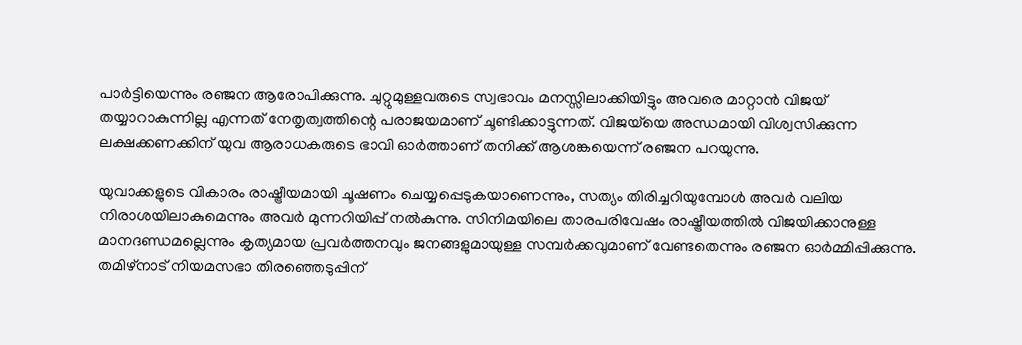പാർട്ടിയെന്നും രഞ്ജന ആരോപിക്കുന്നു. ചുറ്റുമുള്ളവരുടെ സ്വഭാവം മനസ്സിലാക്കിയിട്ടും അവരെ മാറ്റാൻ വിജയ് തയ്യാറാകുന്നില്ല എന്നത് നേതൃത്വത്തിന്റെ പരാജയമാണ് ചൂണ്ടിക്കാട്ടുന്നത്. വിജയ്‌യെ അന്ധമായി വിശ്വസിക്കുന്ന ലക്ഷക്കണക്കിന് യുവ ആരാധകരുടെ ഭാവി ഓർത്താണ് തനിക്ക് ആശങ്കയെന്ന് രഞ്ജന പറയുന്നു.

യുവാക്കളുടെ വികാരം രാഷ്ട്രീയമായി ചൂഷണം ചെയ്യപ്പെടുകയാണെന്നും, സത്യം തിരിച്ചറിയുമ്പോൾ അവർ വലിയ നിരാശയിലാകുമെന്നും അവർ മുന്നറിയിപ്പ് നൽകുന്നു. സിനിമയിലെ താരപരിവേഷം രാഷ്ട്രീയത്തിൽ വിജയിക്കാനുള്ള മാനദണ്ഡമല്ലെന്നും കൃത്യമായ പ്രവർത്തനവും ജനങ്ങളുമായുള്ള സമ്പർക്കവുമാണ് വേണ്ടതെന്നും രഞ്ജന ഓർമ്മിപ്പിക്കുന്നു. തമിഴ്നാട് നിയമസഭാ തിരഞ്ഞെടുപ്പിന്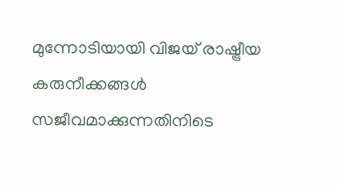മുന്നോടിയായി വിജയ് രാഷ്ട്രീയ കരുനീക്കങ്ങൾ സജീവമാക്കുന്നതിനിടെ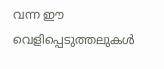വന്ന ഈ വെളിപ്പെടുത്തലുകൾ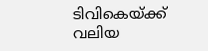ടിവികെയ്ക്ക് വലിയ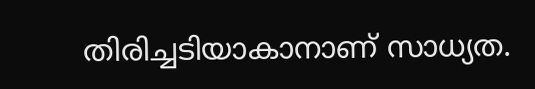തിരിച്ചടിയാകാനാണ് സാധ്യത.